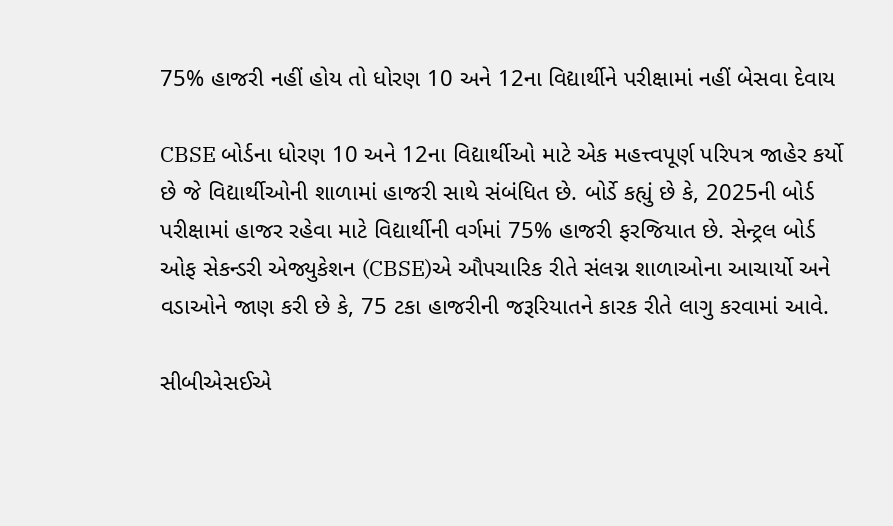75% હાજરી નહીં હોય તો ધોરણ 10 અને 12ના વિદ્યાર્થીને પરીક્ષામાં નહીં બેસવા દેવાય

CBSE બોર્ડના ધોરણ 10 અને 12ના વિદ્યાર્થીઓ માટે એક મહત્ત્વપૂર્ણ પરિપત્ર જાહેર કર્યો છે જે વિદ્યાર્થીઓની શાળામાં હાજરી સાથે સંબંધિત છે. બોર્ડે કહ્યું છે કે, 2025ની બોર્ડ પરીક્ષામાં હાજર રહેવા માટે વિદ્યાર્થીની વર્ગમાં 75% હાજરી ફરજિયાત છે. સેન્ટ્રલ બોર્ડ ઓફ સેકન્ડરી એજ્યુકેશન (CBSE)એ ઔપચારિક રીતે સંલગ્ન શાળાઓના આચાર્યો અને વડાઓને જાણ કરી છે કે, 75 ટકા હાજરીની જરૂરિયાતને કારક રીતે લાગુ કરવામાં આવે.

સીબીએસઈએ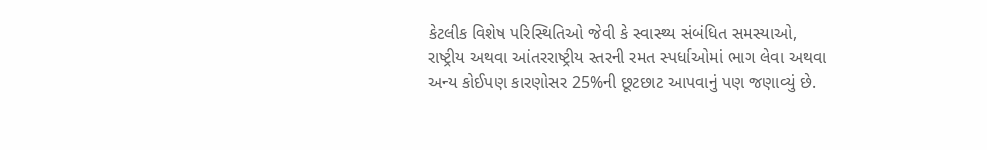કેટલીક વિશેષ પરિસ્થિતિઓ જેવી કે સ્વાસ્થ્ય સંબંધિત સમસ્યાઓ, રાષ્ટ્રીય અથવા આંતરરાષ્ટ્રીય સ્તરની રમત સ્પર્ધાઓમાં ભાગ લેવા અથવા અન્ય કોઈપણ કારણોસર 25%ની છૂટછાટ આપવાનું પણ જણાવ્યું છે.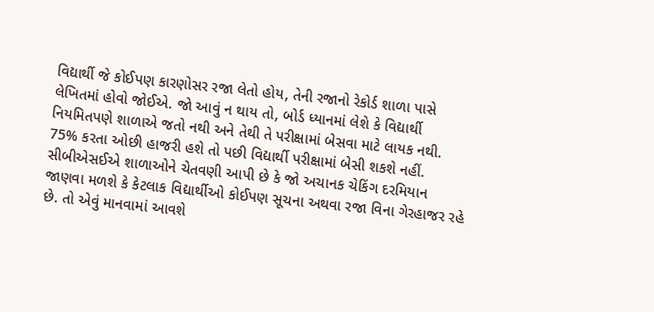વિદ્યાર્થી જે કોઈપણ કારણોસર રજા લેતો હોય, તેની રજાનો રેકોર્ડ શાળા પાસે લેખિતમાં હોવો જોઈએ. જો આવું ન થાય તો, બોર્ડ ધ્યાનમાં લેશે કે વિદ્યાર્થી નિયમિતપણે શાળાએ જતો નથી અને તેથી તે પરીક્ષામાં બેસવા માટે લાયક નથી. 75% કરતા ઓછી હાજરી હશે તો પછી વિદ્યાર્થી પરીક્ષામાં બેસી શકશે નહીં. સીબીએસઈએ શાળાઓને ચેતવણી આપી છે કે જો અચાનક ચેકિંગ દરમિયાન જાણવા મળશે કે કેટલાક વિદ્યાર્થીઓ કોઈપણ સૂચના અથવા રજા વિના ગેરહાજર રહે છે. તો એવું માનવામાં આવશે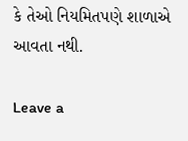કે તેઓ નિયમિતપણે શાળાએ આવતા નથી.

Leave a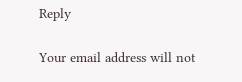Reply

Your email address will not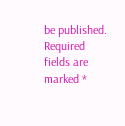be published. Required fields are marked *